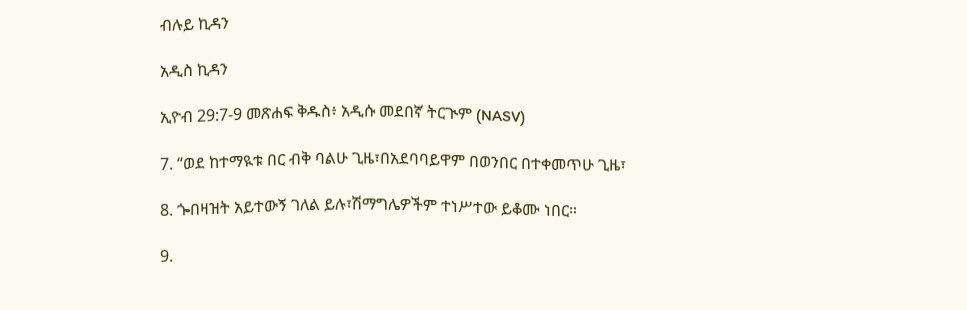ብሉይ ኪዳን

አዲስ ኪዳን

ኢዮብ 29:7-9 መጽሐፍ ቅዱስ፥ አዲሱ መደበኛ ትርጒም (NASV)

7. “ወደ ከተማዪቱ በር ብቅ ባልሁ ጊዜ፣በአደባባይዋም በወንበር በተቀመጥሁ ጊዜ፣

8. ጐበዛዝት አይተውኝ ገለል ይሉ፣ሽማግሌዎችም ተነሥተው ይቆሙ ነበር።

9.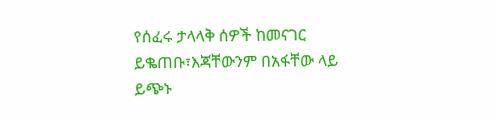የሰፈሩ ታላላቅ ሰዎች ከመናገር ይቈጠቡ፣እጃቸውንም በአፋቸው ላይ ይጭኑ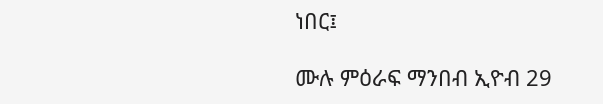ነበር፤

ሙሉ ምዕራፍ ማንበብ ኢዮብ 29